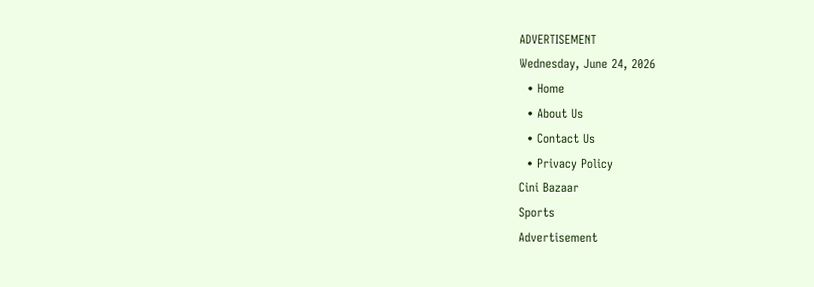ADVERTISEMENT
Wednesday, June 24, 2026
  • Home
  • About Us
  • Contact Us
  • Privacy Policy
Cini Bazaar
Sports
Advertisement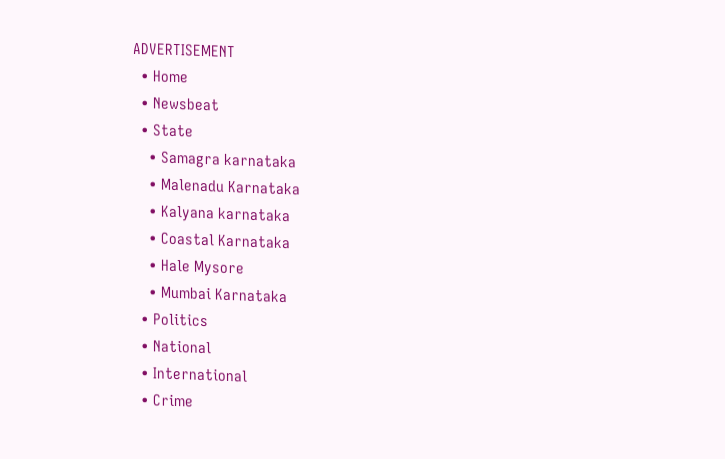ADVERTISEMENT
  • Home
  • Newsbeat
  • State
    • Samagra karnataka
    • Malenadu Karnataka
    • Kalyana karnataka
    • Coastal Karnataka
    • Hale Mysore
    • Mumbai Karnataka
  • Politics
  • National
  • International
  • Crime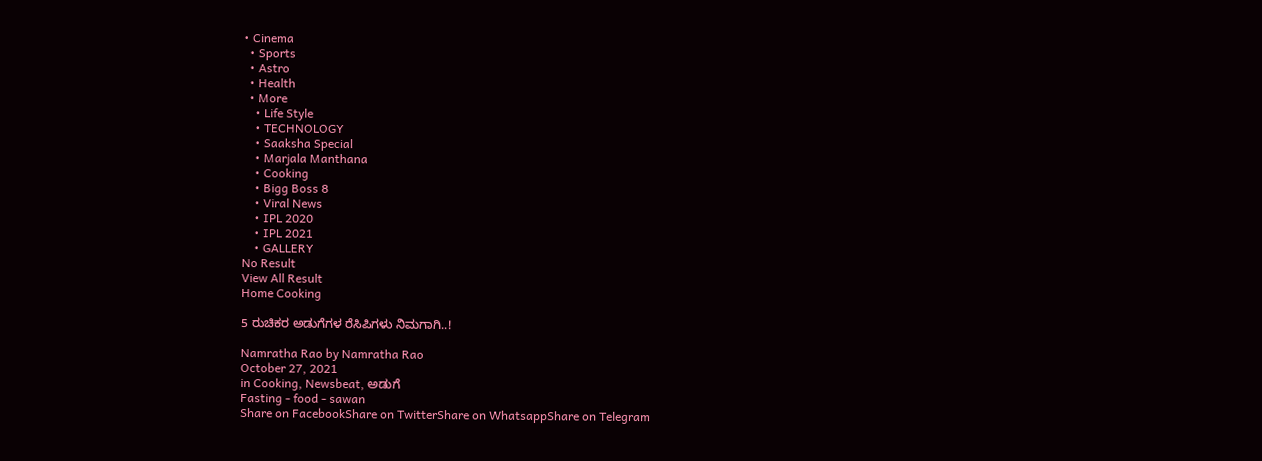• Cinema
  • Sports
  • Astro
  • Health
  • More
    • Life Style
    • TECHNOLOGY
    • Saaksha Special
    • Marjala Manthana
    • Cooking
    • Bigg Boss 8
    • Viral News
    • IPL 2020
    • IPL 2021
    • GALLERY
No Result
View All Result
Home Cooking

5 ರುಚಿಕರ ಅಡುಗೆಗಳ ರೆಸಿಪಿಗಳು ನಿಮಗಾಗಿ..!

Namratha Rao by Namratha Rao
October 27, 2021
in Cooking, Newsbeat, ಅಡುಗೆ
Fasting - food - sawan
Share on FacebookShare on TwitterShare on WhatsappShare on Telegram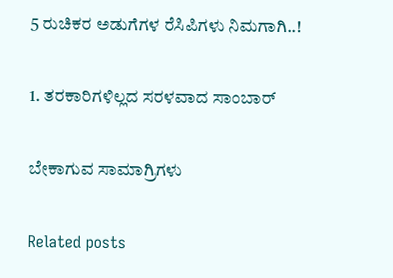5 ರುಚಿಕರ ಅಡುಗೆಗಳ ರೆಸಿಪಿಗಳು ನಿಮಗಾಗಿ..!

1. ತರಕಾರಿಗಳಿಲ್ಲದ ಸರಳವಾದ ಸಾಂಬಾರ್

ಬೇಕಾಗುವ ‌ಸಾಮಾಗ್ರಿಗಳು

Related posts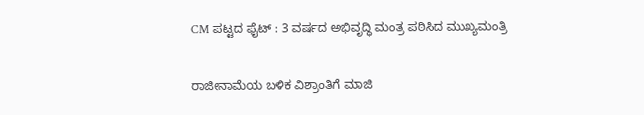CM ಪಟ್ಟದ ಫೈಟ್ : 3 ವರ್ಷದ ಅಭಿವೃದ್ಧಿ ಮಂತ್ರ ಪಠಿಸಿದ ಮುಖ್ಯಮಂತ್ರಿ

ರಾಜೀನಾಮೆಯ ಬಳಿಕ ವಿಶ್ರಾಂತಿಗೆ ಮಾಜಿ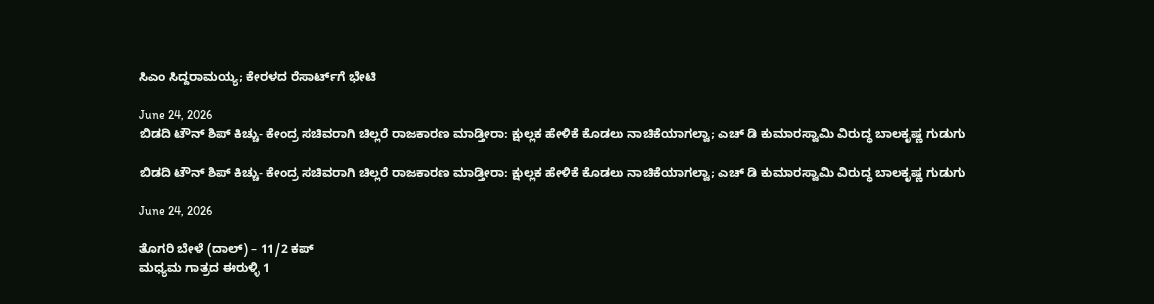ಸಿಎಂ ಸಿದ್ದರಾಮಯ್ಯ; ಕೇರಳದ ರೆಸಾರ್ಟ್‌ಗೆ ಭೇಟಿ

June 24, 2026
ಬಿಡದಿ ಟೌನ್ ಶಿಪ್ ಕಿಚ್ಚು- ಕೇಂದ್ರ ಸಚಿವರಾಗಿ ಚಿಲ್ಲರೆ ರಾಜಕಾರಣ ಮಾಡ್ತೀರಾ: ಕ್ಷುಲ್ಲಕ ಹೇಳಿಕೆ ಕೊಡಲು ನಾಚಿಕೆಯಾಗಲ್ವಾ; ಎಚ್ ಡಿ ಕುಮಾರಸ್ವಾಮಿ ವಿರುದ್ಧ ಬಾಲಕೃಷ್ಣ ಗುಡುಗು

ಬಿಡದಿ ಟೌನ್ ಶಿಪ್ ಕಿಚ್ಚು- ಕೇಂದ್ರ ಸಚಿವರಾಗಿ ಚಿಲ್ಲರೆ ರಾಜಕಾರಣ ಮಾಡ್ತೀರಾ: ಕ್ಷುಲ್ಲಕ ಹೇಳಿಕೆ ಕೊಡಲು ನಾಚಿಕೆಯಾಗಲ್ವಾ; ಎಚ್ ಡಿ ಕುಮಾರಸ್ವಾಮಿ ವಿರುದ್ಧ ಬಾಲಕೃಷ್ಣ ಗುಡುಗು

June 24, 2026

ತೊಗರಿ ಬೇಳೆ (ದಾಲ್) – 11/2 ಕಪ್
ಮಧ್ಯಮ ಗಾತ್ರದ ಈರುಳ್ಳಿ 1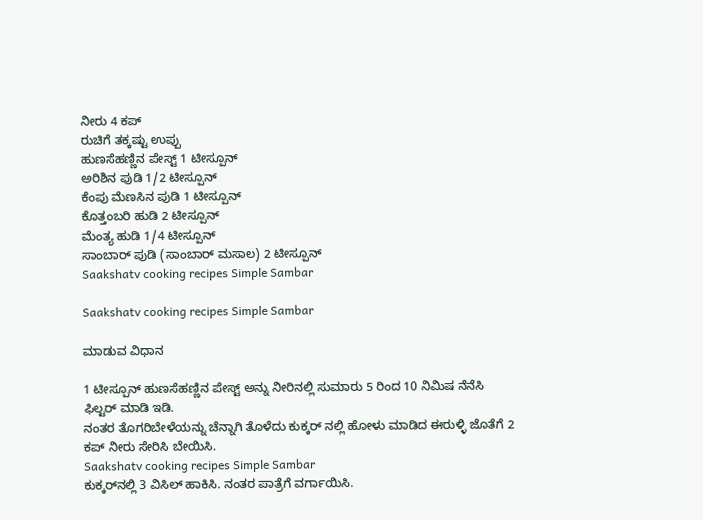ನೀರು 4 ಕಪ್
ರುಚಿಗೆ ತಕ್ಕಷ್ಟು ಉಪ್ಪು
ಹುಣಸೆಹಣ್ಣಿನ ಪೇಸ್ಟ್ 1 ಟೀಸ್ಪೂನ್
ಅರಿಶಿನ ಪುಡಿ 1/2 ಟೀಸ್ಪೂನ್
ಕೆಂಪು ಮೆಣಸಿನ ಪುಡಿ 1 ಟೀಸ್ಪೂನ್
ಕೊತ್ತಂಬರಿ ಹುಡಿ 2 ಟೀಸ್ಪೂನ್
ಮೆಂತ್ಯ ಹುಡಿ ‌1/4 ಟೀಸ್ಪೂನ್
ಸಾಂಬಾರ್ ಪುಡಿ (ಸಾಂಬಾರ್ ಮಸಾಲ) 2 ಟೀಸ್ಪೂನ್
Saakshatv cooking recipes Simple Sambar

Saakshatv cooking recipes Simple Sambar

ಮಾಡುವ ವಿಧಾನ

1 ಟೀಸ್ಪೂನ್ ಹುಣಸೆಹಣ್ಣಿನ ಪೇಸ್ಟ್ ಅನ್ನು ನೀರಿನಲ್ಲಿ ಸುಮಾರು 5 ರಿಂದ 10 ನಿಮಿಷ ನೆನೆಸಿ ಫಿಲ್ಟರ್ ಮಾಡಿ ಇಡಿ.
ನಂತರ ತೊಗರಿಬೇಳೆಯನ್ನು ಚೆನ್ನಾಗಿ ತೊಳೆದು ಕುಕ್ಕರ್ ನಲ್ಲಿ ಹೋಳು ಮಾಡಿದ ಈರುಳ್ಳಿ ಜೊತೆಗೆ 2 ಕಪ್ ನೀರು ಸೇರಿಸಿ ಬೇಯಿಸಿ.
Saakshatv cooking recipes Simple Sambar
ಕುಕ್ಕರ್‌ನಲ್ಲಿ 3 ವಿಸಿಲ್ ಹಾಕಿಸಿ. ನಂತರ ಪಾತ್ರೆಗೆ ವರ್ಗಾಯಿಸಿ.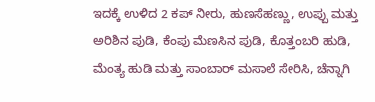ಇದಕ್ಕೆ ಉಳಿದ 2 ಕಪ್ ನೀರು, ಹುಣಸೆಹಣ್ಣು, ಉಪ್ಪು ಮತ್ತು ಅರಿಶಿನ ಪುಡಿ, ಕೆಂಪು ಮೆಣಸಿನ ಪುಡಿ, ಕೊತ್ತಂಬರಿ ಹುಡಿ, ಮೆಂತ್ಯ ಹುಡಿ ಮತ್ತು ಸಾಂಬಾರ್ ಮಸಾಲೆ ಸೇರಿಸಿ, ಚೆನ್ನಾಗಿ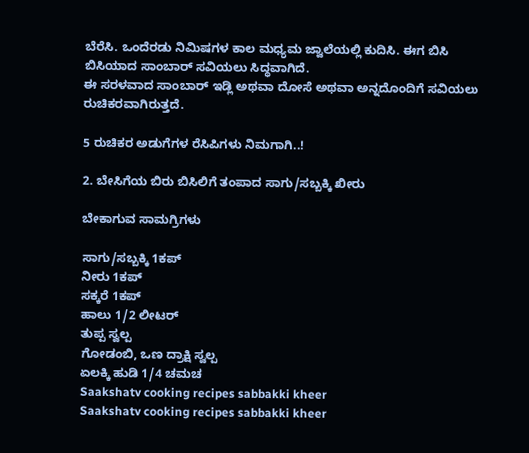ಬೆರೆಸಿ. ಒಂದೆರಡು ನಿಮಿಷಗಳ ಕಾಲ ಮಧ್ಯಮ ಜ್ವಾಲೆಯಲ್ಲಿ ಕುದಿಸಿ. ಈಗ ಬಿಸಿ ಬಿಸಿಯಾದ ಸಾಂಬಾರ್ ಸವಿಯಲು ಸಿದ್ಧವಾಗಿದೆ.
ಈ ಸರಳವಾದ ಸಾಂಬಾರ್ ಇಡ್ಲಿ ಅಥವಾ ದೋಸೆ ಅಥವಾ ಅನ್ನದೊಂದಿಗೆ ಸವಿಯಲು ರುಚಿಕರವಾಗಿರುತ್ತದೆ.

5 ರುಚಿಕರ ಅಡುಗೆಗಳ ರೆಸಿಪಿಗಳು ನಿಮಗಾಗಿ..!

2. ಬೇಸಿಗೆಯ ಬಿರು ಬಿಸಿಲಿಗೆ ತಂಪಾದ ಸಾಗು/ಸಬ್ಬಕ್ಕಿ ಖೀರು

ಬೇಕಾಗುವ ಸಾಮಗ್ರಿಗಳು

ಸಾಗು/ಸಬ್ಬಕ್ಕಿ 1ಕಪ್
ನೀರು 1ಕಪ್
ಸಕ್ಕರೆ 1ಕಪ್
ಹಾಲು 1/2 ಲೀಟರ್
ತುಪ್ಪ ಸ್ವಲ್ಪ
ಗೋಡಂಬಿ, ಒಣ ದ್ರಾಕ್ಷಿ ಸ್ವಲ್ಪ
ಏಲಕ್ಕಿ ಹುಡಿ 1/4 ಚಮಚ
Saakshatv cooking recipes sabbakki kheer
Saakshatv cooking recipes sabbakki kheer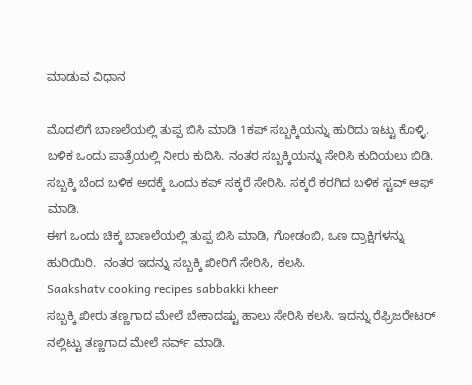ಮಾಡುವ ವಿಧಾನ

ಮೊದಲಿಗೆ ಬಾಣಲೆಯಲ್ಲಿ ತುಪ್ಪ ಬಿಸಿ ಮಾಡಿ 1ಕಪ್ ಸಬ್ಬಕ್ಕಿಯನ್ನು ಹುರಿದು ಇಟ್ಟು ಕೊಳ್ಳಿ.
ಬಳಿಕ ಒಂದು ಪಾತ್ರೆಯಲ್ಲಿ ನೀರು ಕುದಿಸಿ. ನಂತರ ಸಬ್ಬಕ್ಕಿಯನ್ನು ಸೇರಿಸಿ ಕುದಿಯಲು ಬಿಡಿ. ಸಬ್ಬಕ್ಕಿ ಬೆಂದ ಬಳಿಕ ಅದಕ್ಕೆ ಒಂದು ಕಪ್ ಸಕ್ಕರೆ ಸೇರಿಸಿ. ಸಕ್ಕರೆ ಕರಗಿದ ಬಳಿಕ ಸ್ಟವ್ ಆಫ್ ಮಾಡಿ.
ಈಗ ಒಂದು ಚಿಕ್ಕ ಬಾಣಲೆಯಲ್ಲಿ ತುಪ್ಪ ಬಿಸಿ ಮಾಡಿ, ಗೋಡಂಬಿ, ಒಣ ದ್ರಾಕ್ಷಿಗಳನ್ನು ಹುರಿಯಿರಿ.  ನಂತರ ಇದನ್ನು ಸಬ್ಬಕ್ಕಿ ಖೀರಿಗೆ ಸೇರಿಸಿ, ಕಲಸಿ.
Saakshatv cooking recipes sabbakki kheer
ಸಬ್ಬಕ್ಕಿ ಖೀರು ತಣ್ಣಗಾದ ಮೇಲೆ ಬೇಕಾದಷ್ಟು ಹಾಲು ಸೇರಿಸಿ ಕಲಸಿ. ಇದನ್ನು ರೆಫ್ರಿಜರೇಟರ್ ನಲ್ಲಿಟ್ಟು ತಣ್ಣಗಾದ ಮೇಲೆ ಸರ್ವ್ ಮಾಡಿ.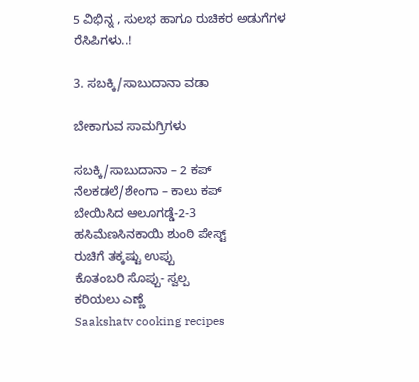5 ವಿಭಿನ್ನ , ಸುಲಭ ಹಾಗೂ ರುಚಿಕರ ಅಡುಗೆಗಳ ರೆಸಿಪಿಗಳು..!

3. ಸಬಕ್ಕಿ/ಸಾಬುದಾನಾ ವಡಾ

ಬೇಕಾಗುವ ಸಾಮಗ್ರಿಗಳು

ಸಬಕ್ಕಿ/ಸಾಬುದಾನಾ – 2 ಕಪ್
ನೆಲಕಡಲೆ/ಶೇಂಗಾ – ಕಾಲು ಕಪ್
ಬೇಯಿಸಿದ ಆಲೂಗಡ್ಡೆ-2-3
ಹಸಿಮೆಣಸಿನಕಾಯಿ ಶುಂಠಿ ಪೇಸ್ಟ್
ರುಚಿಗೆ ತಕ್ಕಷ್ಟು ಉಪ್ಪು
ಕೊತಂಬರಿ ಸೊಪ್ಪು- ಸ್ವಲ್ಪ
ಕರಿಯಲು ಎಣ್ಣೆ
Saakshatv cooking recipes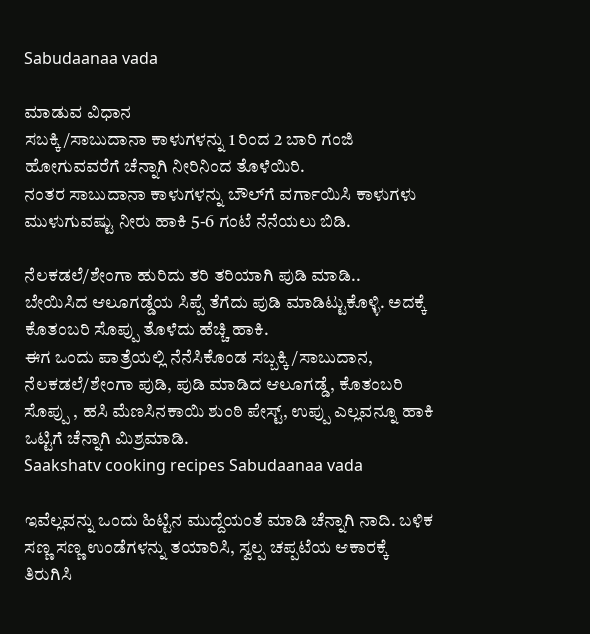Sabudaanaa vada

ಮಾಡುವ ವಿಧಾನ
ಸಬಕ್ಕಿ/ಸಾಬುದಾನಾ ಕಾಳುಗಳನ್ನು 1 ರಿಂದ 2 ಬಾರಿ ಗಂಜಿ ಹೋಗುವವರೆಗೆ ಚೆನ್ನಾಗಿ ನೀರಿನಿಂದ ತೊಳೆಯಿರಿ.
ನಂತರ ಸಾಬುದಾನಾ ಕಾಳುಗಳನ್ನು ಬೌಲ್‍ಗೆ ವರ್ಗಾಯಿಸಿ ಕಾಳುಗಳು ಮುಳುಗುವಷ್ಟು ನೀರು ಹಾಕಿ 5-6 ಗಂಟೆ ನೆನೆಯಲು ಬಿಡಿ.

ನೆಲಕಡಲೆ/ಶೇಂಗಾ ಹುರಿದು ತರಿ ತರಿಯಾಗಿ ಪುಡಿ ಮಾಡಿ..
ಬೇಯಿಸಿದ ಆಲೂಗಡ್ಡೆಯ ಸಿಪ್ಪೆ ತೆಗೆದು ಪುಡಿ ಮಾಡಿಟ್ಟುಕೊಳ್ಳಿ. ಅದಕ್ಕೆ ಕೊತಂಬರಿ ಸೊಪ್ಪು ತೊಳೆದು ಹೆಚ್ಚಿ ಹಾಕಿ.
ಈಗ ಒಂದು ಪಾತ್ರೆಯಲ್ಲಿ ನೆನೆಸಿಕೊಂಡ ಸಬ್ಬಕ್ಕಿ/ಸಾಬುದಾನ, ನೆಲಕಡಲೆ/ಶೇಂಗಾ ಪುಡಿ, ಪುಡಿ ಮಾಡಿದ ಆಲೂಗಡ್ಡೆ, ಕೊತಂಬರಿ ಸೊಪ್ಪು , ಹಸಿ ಮೆಣಸಿನಕಾಯಿ ಶುಂಠಿ ಪೇಸ್ಟ್, ಉಪ್ಪು ಎಲ್ಲವನ್ನೂ ಹಾಕಿ ಒಟ್ಟಿಗೆ ಚೆನ್ನಾಗಿ ಮಿಶ್ರಮಾಡಿ.
Saakshatv cooking recipes Sabudaanaa vada

ಇವೆಲ್ಲವನ್ನು ಒಂದು ಹಿಟ್ಟಿನ ಮುದ್ದೆಯಂತೆ ಮಾಡಿ ಚೆನ್ನಾಗಿ ನಾದಿ. ಬಳಿಕ ಸಣ್ಣ ಸಣ್ಣ ಉಂಡೆಗಳನ್ನು ತಯಾರಿಸಿ, ಸ್ವಲ್ಪ ಚಪ್ಪಟೆಯ ಆಕಾರಕ್ಕೆ ತಿರುಗಿಸಿ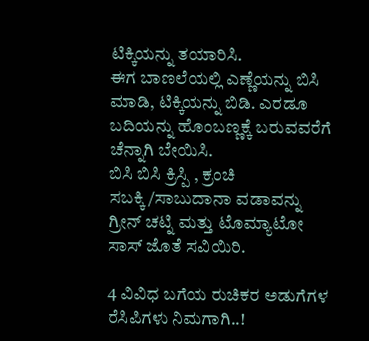ಟಿಕ್ಕಿಯನ್ನು ತಯಾರಿಸಿ.
ಈಗ ಬಾಣಲೆಯಲ್ಲಿ ಎಣ್ಣೆಯನ್ನು ಬಿಸಿ ಮಾಡಿ, ಟಿಕ್ಕಿಯನ್ನು ಬಿಡಿ. ಎರಡೂ ಬದಿಯನ್ನು ಹೊಂಬಣ್ಣಕ್ಕೆ ಬರುವವರೆಗೆ ಚೆನ್ನಾಗಿ ಬೇಯಿಸಿ.
ಬಿಸಿ ಬಿಸಿ ಕ್ರಿಸ್ಪಿ , ಕ್ರಂಚಿ ಸಬಕ್ಕಿ/ಸಾಬುದಾನಾ ವಡಾವನ್ನು ಗ್ರೀನ್ ಚಟ್ನಿ ಮತ್ತು ಟೊಮ್ಯಾಟೋ ಸಾಸ್ ಜೊತೆ ಸವಿಯಿರಿ.

4 ವಿವಿಧ ಬಗೆಯ ರುಚಿಕರ ಅಡುಗೆಗಳ ರೆಸಿಪಿಗಳು ನಿಮಗಾಗಿ..!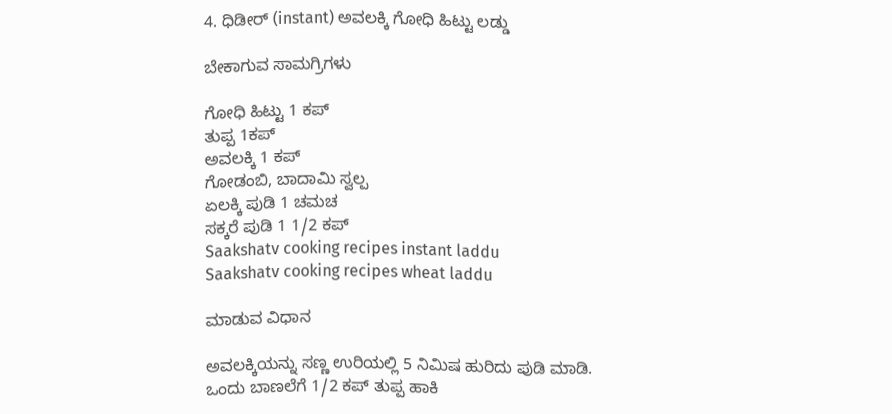4. ಧಿಡೀರ್ (instant) ಅವಲಕ್ಕಿ ಗೋಧಿ ಹಿಟ್ಟು ಲಡ್ಡು

ಬೇಕಾಗುವ ಸಾಮಗ್ರಿಗಳು

ಗೋಧಿ ಹಿಟ್ಟು 1 ಕಪ್
ತುಪ್ಪ 1ಕಪ್
ಅವಲಕ್ಕಿ 1 ಕಪ್
ಗೋಡಂಬಿ, ಬಾದಾಮಿ ಸ್ವಲ್ಪ
ಏಲಕ್ಕಿ ಪುಡಿ 1 ಚಮಚ
ಸಕ್ಕರೆ ಪುಡಿ 1 1/2 ಕಪ್
Saakshatv cooking recipes instant laddu
Saakshatv cooking recipes wheat laddu

ಮಾಡುವ ವಿಧಾನ

ಅವಲಕ್ಕಿಯನ್ನು ಸಣ್ಣ ಉರಿಯಲ್ಲಿ 5 ನಿಮಿಷ ಹುರಿದು ಪುಡಿ ಮಾಡಿ.
ಒಂದು ಬಾಣಲೆಗೆ 1/2 ಕಪ್ ತುಪ್ಪ ಹಾಕಿ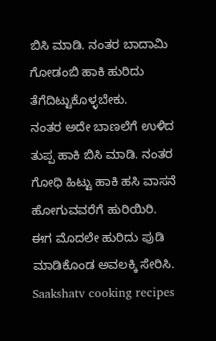ಬಿಸಿ ಮಾಡಿ. ನಂತರ ಬಾದಾಮಿ ಗೋಡಂಬಿ ಹಾಕಿ ಹುರಿದು ತೆಗೆದಿಟ್ಟುಕೊಳ್ಳಬೇಕು.
ನಂತರ ಅದೇ ಬಾಣಲೆಗೆ ಉಳಿದ ತುಪ್ಪ ಹಾಕಿ ಬಿಸಿ ಮಾಡಿ. ನಂತರ ಗೋಧಿ ಹಿಟ್ಟು ಹಾಕಿ ಹಸಿ ವಾಸನೆ ಹೋಗುವವರೆಗೆ ಹುರಿಯಿರಿ. ಈಗ ಮೊದಲೇ ಹುರಿದು ಪುಡಿ ಮಾಡಿಕೊಂಡ ಅವಲಕ್ಕಿ ಸೇರಿಸಿ.
Saakshatv cooking recipes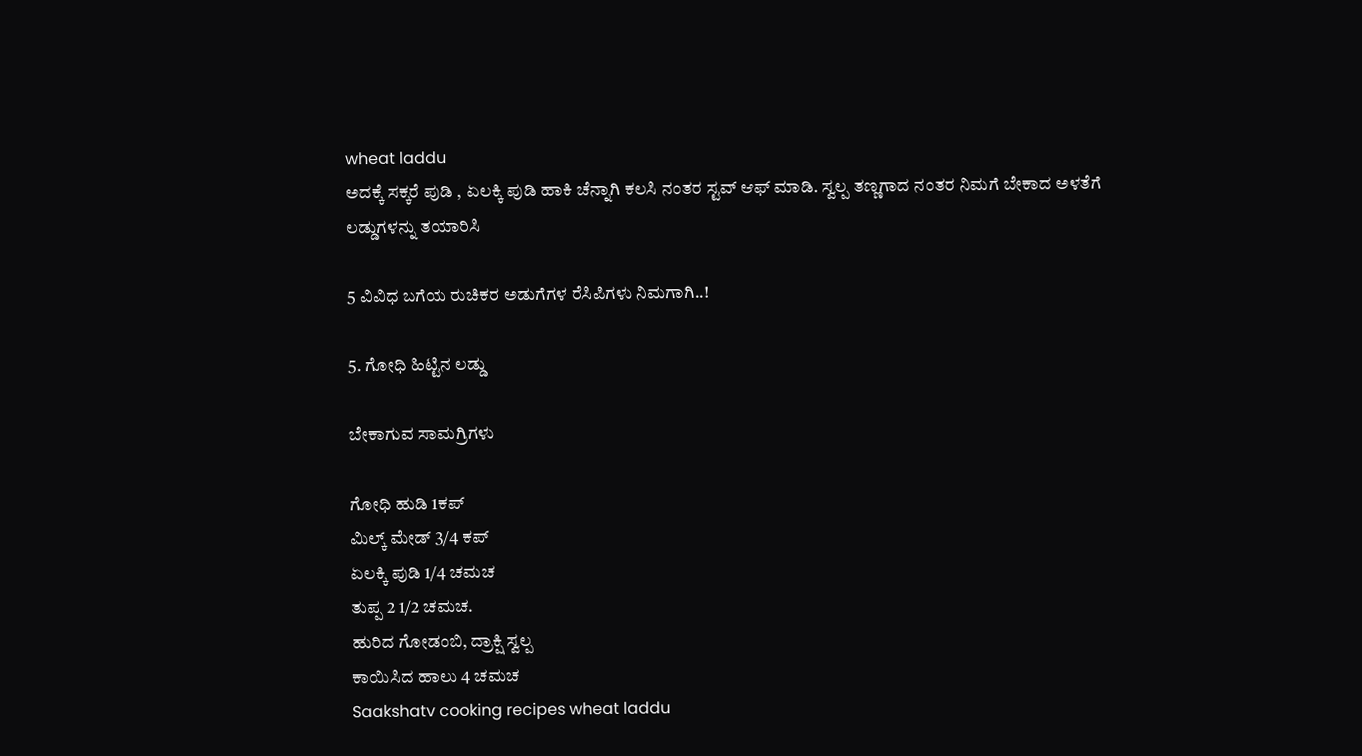wheat laddu
ಅದಕ್ಕೆ ಸಕ್ಕರೆ ಪುಡಿ , ಏಲಕ್ಕಿ ಪುಡಿ ಹಾಕಿ ಚೆನ್ನಾಗಿ ಕಲಸಿ ನಂತರ ಸ್ಟವ್ ಆಫ್ ಮಾಡಿ. ಸ್ವಲ್ಪ ತಣ್ಣಗಾದ ನಂತರ ನಿಮಗೆ ಬೇಕಾದ ಅಳತೆಗೆ ಲಡ್ಡುಗಳನ್ನು ತಯಾರಿಸಿ

5 ವಿವಿಧ ಬಗೆಯ ರುಚಿಕರ ಅಡುಗೆಗಳ ರೆಸಿಪಿಗಳು ನಿಮಗಾಗಿ..!

5. ಗೋಧಿ ಹಿಟ್ಟಿನ ಲಡ್ಡು

ಬೇಕಾಗುವ ಸಾಮಗ್ರಿಗಳು

ಗೋಧಿ ಹುಡಿ 1ಕಪ್
ಮಿಲ್ಕ್ ಮೇಡ್ 3/4 ಕಪ್
ಏಲಕ್ಕಿ ಪುಡಿ 1/4 ಚಮಚ
ತುಪ್ಪ 2 1/2 ಚಮಚ.
ಹುರಿದ ಗೋಡಂಬಿ, ದ್ರಾಕ್ಷಿ ಸ್ವಲ್ಪ
ಕಾಯಿಸಿದ ಹಾಲು 4 ಚಮಚ
Saakshatv cooking recipes wheat laddu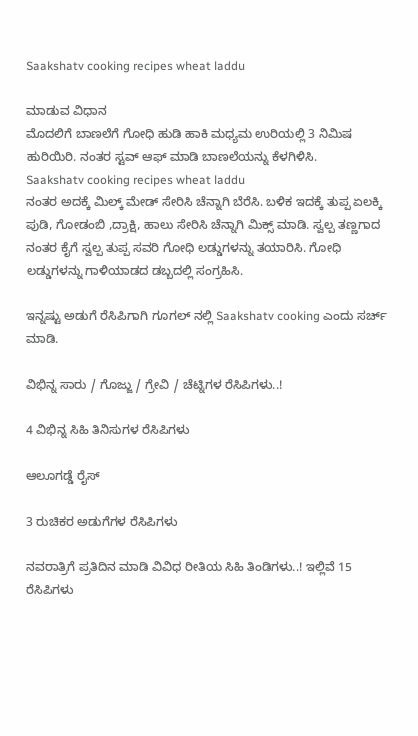Saakshatv cooking recipes wheat laddu

ಮಾಡುವ ವಿಧಾನ
ಮೊದಲಿಗೆ ಬಾಣಲೆಗೆ ಗೋಧಿ ಹುಡಿ ಹಾಕಿ ಮಧ್ಯಮ ಉರಿಯಲ್ಲಿ 3 ನಿಮಿಷ ಹುರಿಯಿರಿ. ನಂತರ ಸ್ಟವ್ ಆಫ್ ಮಾಡಿ ಬಾಣಲೆಯನ್ನು ಕೆಳಗಿಳಿಸಿ.
Saakshatv cooking recipes wheat laddu
ನಂತರ ಅದಕ್ಕೆ ಮಿಲ್ಕ್ ಮೇಡ್ ಸೇರಿಸಿ ಚೆನ್ನಾಗಿ ಬೆರೆಸಿ. ಬಳಿಕ ಇದಕ್ಕೆ ತುಪ್ಪ ಏಲಕ್ಕಿ ಪುಡಿ, ಗೋಡಂಬಿ ,ದ್ರಾಕ್ಷಿ, ಹಾಲು ಸೇರಿಸಿ ಚೆನ್ನಾಗಿ ಮಿಕ್ಸ್ ಮಾಡಿ. ಸ್ವಲ್ಪ ತಣ್ಣಗಾದ ನಂತರ ಕೈಗೆ ಸ್ವಲ್ಪ ತುಪ್ಪ ಸವರಿ ಗೋಧಿ ಲಡ್ಡುಗಳನ್ನು ತಯಾರಿಸಿ. ಗೋಧಿ ಲಡ್ಡುಗಳನ್ನು ಗಾಳಿಯಾಡದ ಡಬ್ಬದಲ್ಲಿ ಸಂಗ್ರಹಿಸಿ.

ಇನ್ನಷ್ಟು ಅಡುಗೆ ರೆಸಿಪಿಗಾಗಿ ಗೂಗಲ್ ನಲ್ಲಿ Saakshatv cooking ಎಂದು ಸರ್ಚ್ ಮಾಡಿ.

ವಿಭಿನ್ನ ಸಾರು / ಗೊಜ್ಜು / ಗ್ರೇವಿ / ಚೆಟ್ನಿಗಳ ರೆಸಿಪಿಗಳು..!

4 ವಿಭಿನ್ನ ಸಿಹಿ ತಿನಿಸುಗಳ ರೆಸಿಪಿಗಳು

ಆಲೂಗಡ್ಡೆ ರೈಸ್

3 ರುಚಿಕರ ಅಡುಗೆಗಳ ರೆಸಿಪಿಗಳು

ನವರಾತ್ರಿಗೆ ಪ್ರತಿದಿನ ಮಾಡಿ ವಿವಿಧ ರೀತಿಯ ಸಿಹಿ ತಿಂಡಿಗಳು..! ಇಲ್ಲಿವೆ 15 ರೆಸಿಪಿಗಳು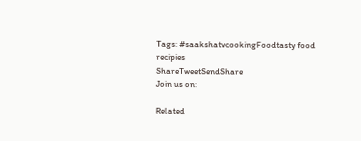Tags: #saakshatvcookingFoodtasty food recipies
ShareTweetSendShare
Join us on:

Related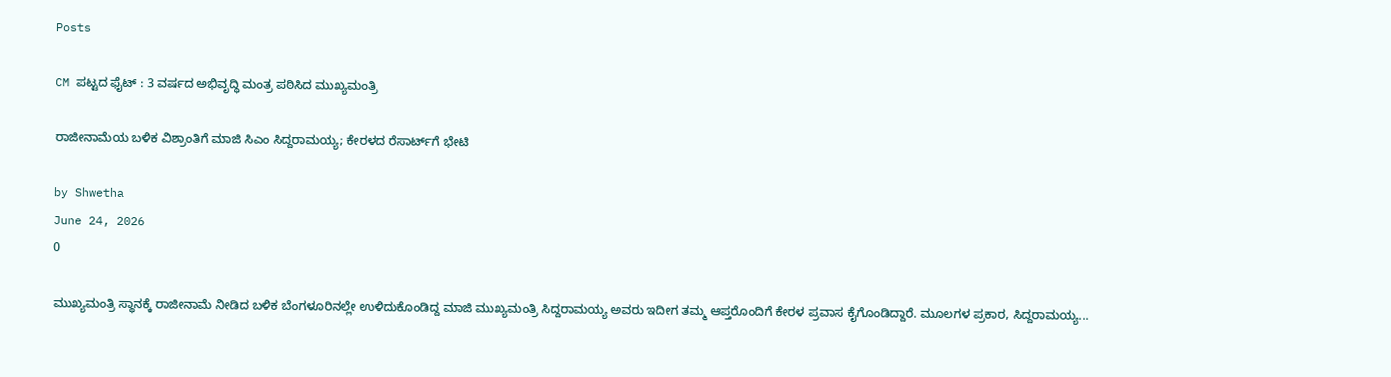Posts

CM ಪಟ್ಟದ ಫೈಟ್ : 3 ವರ್ಷದ ಅಭಿವೃದ್ಧಿ ಮಂತ್ರ ಪಠಿಸಿದ ಮುಖ್ಯಮಂತ್ರಿ

ರಾಜೀನಾಮೆಯ ಬಳಿಕ ವಿಶ್ರಾಂತಿಗೆ ಮಾಜಿ ಸಿಎಂ ಸಿದ್ದರಾಮಯ್ಯ; ಕೇರಳದ ರೆಸಾರ್ಟ್‌ಗೆ ಭೇಟಿ

by Shwetha
June 24, 2026
0

ಮುಖ್ಯಮಂತ್ರಿ ಸ್ಥಾನಕ್ಕೆ ರಾಜೀನಾಮೆ ನೀಡಿದ ಬಳಿಕ ಬೆಂಗಳೂರಿನಲ್ಲೇ ಉಳಿದುಕೊಂಡಿದ್ದ ಮಾಜಿ ಮುಖ್ಯಮಂತ್ರಿ ಸಿದ್ದರಾಮಯ್ಯ ಅವರು ಇದೀಗ ತಮ್ಮ ಆಪ್ತರೊಂದಿಗೆ ಕೇರಳ ಪ್ರವಾಸ ಕೈಗೊಂಡಿದ್ದಾರೆ. ಮೂಲಗಳ ಪ್ರಕಾರ, ಸಿದ್ದರಾಮಯ್ಯ...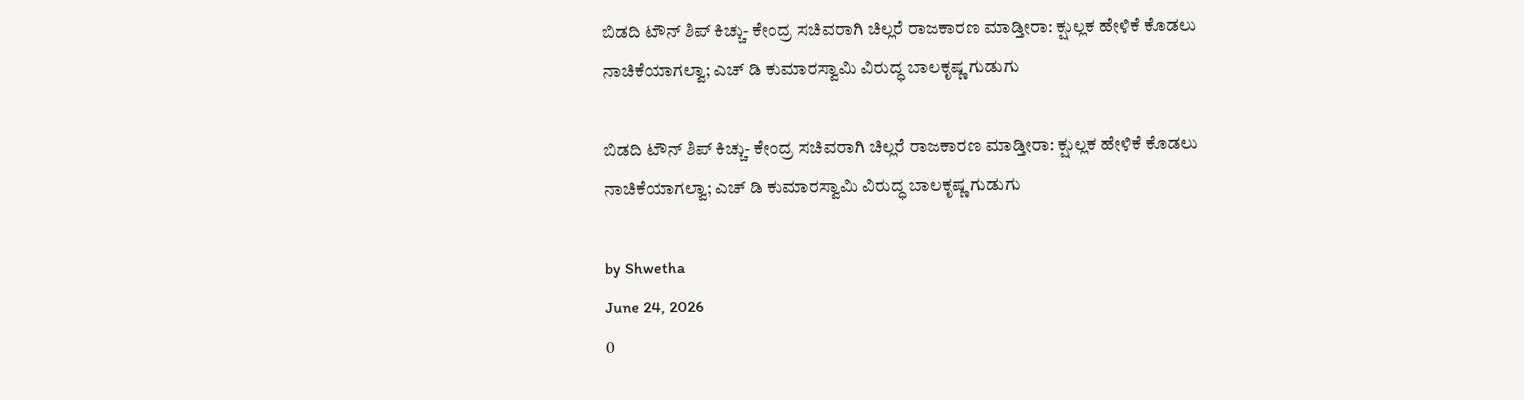ಬಿಡದಿ ಟೌನ್ ಶಿಪ್ ಕಿಚ್ಚು- ಕೇಂದ್ರ ಸಚಿವರಾಗಿ ಚಿಲ್ಲರೆ ರಾಜಕಾರಣ ಮಾಡ್ತೀರಾ: ಕ್ಷುಲ್ಲಕ ಹೇಳಿಕೆ ಕೊಡಲು ನಾಚಿಕೆಯಾಗಲ್ವಾ; ಎಚ್ ಡಿ ಕುಮಾರಸ್ವಾಮಿ ವಿರುದ್ಧ ಬಾಲಕೃಷ್ಣ ಗುಡುಗು

ಬಿಡದಿ ಟೌನ್ ಶಿಪ್ ಕಿಚ್ಚು- ಕೇಂದ್ರ ಸಚಿವರಾಗಿ ಚಿಲ್ಲರೆ ರಾಜಕಾರಣ ಮಾಡ್ತೀರಾ: ಕ್ಷುಲ್ಲಕ ಹೇಳಿಕೆ ಕೊಡಲು ನಾಚಿಕೆಯಾಗಲ್ವಾ; ಎಚ್ ಡಿ ಕುಮಾರಸ್ವಾಮಿ ವಿರುದ್ಧ ಬಾಲಕೃಷ್ಣ ಗುಡುಗು

by Shwetha
June 24, 2026
0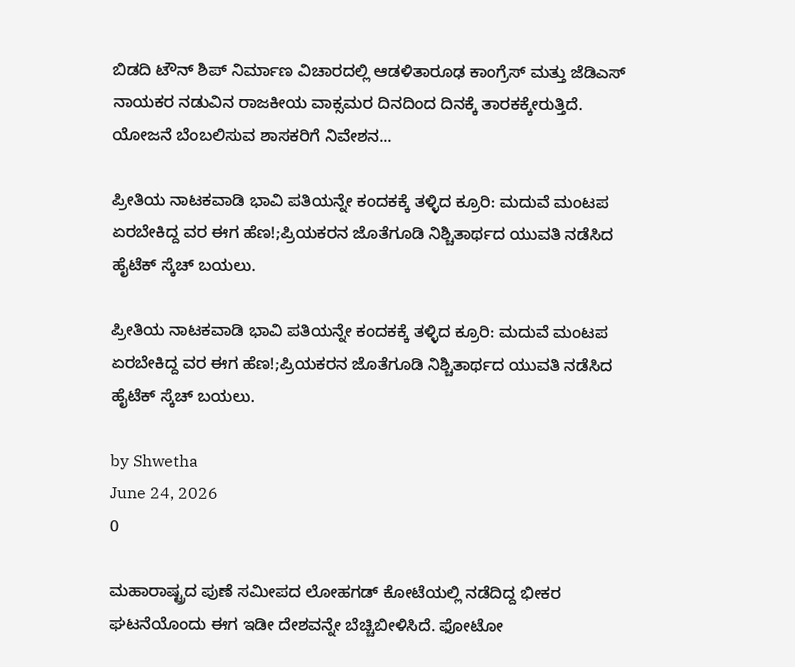ಬಿಡದಿ ಟೌನ್ ಶಿಪ್ ನಿರ್ಮಾಣ ವಿಚಾರದಲ್ಲಿ ಆಡಳಿತಾರೂಢ ಕಾಂಗ್ರೆಸ್ ಮತ್ತು ಜೆಡಿಎಸ್ ನಾಯಕರ ನಡುವಿನ ರಾಜಕೀಯ ವಾಕ್ಸಮರ ದಿನದಿಂದ ದಿನಕ್ಕೆ ತಾರಕಕ್ಕೇರುತ್ತಿದೆ. ಯೋಜನೆ ಬೆಂಬಲಿಸುವ ಶಾಸಕರಿಗೆ ನಿವೇಶನ...

ಪ್ರೀತಿಯ ನಾಟಕವಾಡಿ ಭಾವಿ ಪತಿಯನ್ನೇ ಕಂದಕಕ್ಕೆ ತಳ್ಳಿದ ಕ್ರೂರಿ: ಮದುವೆ ಮಂಟಪ ಏರಬೇಕಿದ್ದ ವರ ಈಗ ಹೆಣ!;ಪ್ರಿಯಕರನ ಜೊತೆಗೂಡಿ ನಿಶ್ಚಿತಾರ್ಥದ ಯುವತಿ ನಡೆಸಿದ ಹೈಟೆಕ್ ಸ್ಕೆಚ್ ಬಯಲು.

ಪ್ರೀತಿಯ ನಾಟಕವಾಡಿ ಭಾವಿ ಪತಿಯನ್ನೇ ಕಂದಕಕ್ಕೆ ತಳ್ಳಿದ ಕ್ರೂರಿ: ಮದುವೆ ಮಂಟಪ ಏರಬೇಕಿದ್ದ ವರ ಈಗ ಹೆಣ!;ಪ್ರಿಯಕರನ ಜೊತೆಗೂಡಿ ನಿಶ್ಚಿತಾರ್ಥದ ಯುವತಿ ನಡೆಸಿದ ಹೈಟೆಕ್ ಸ್ಕೆಚ್ ಬಯಲು.

by Shwetha
June 24, 2026
0

ಮಹಾರಾಷ್ಟ್ರದ ಪುಣೆ ಸಮೀಪದ ಲೋಹಗಡ್ ಕೋಟೆಯಲ್ಲಿ ನಡೆದಿದ್ದ ಭೀಕರ ಘಟನೆಯೊಂದು ಈಗ ಇಡೀ ದೇಶವನ್ನೇ ಬೆಚ್ಚಿಬೀಳಿಸಿದೆ. ಫೋಟೋ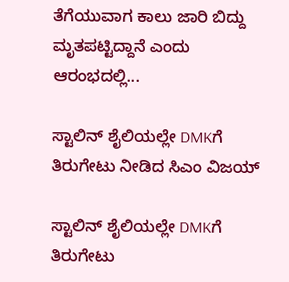ತೆಗೆಯುವಾಗ ಕಾಲು ಜಾರಿ ಬಿದ್ದು ಮೃತಪಟ್ಟಿದ್ದಾನೆ ಎಂದು ಆರಂಭದಲ್ಲಿ...

ಸ್ಟಾಲಿನ್ ಶೈಲಿಯಲ್ಲೇ DMKಗೆ ತಿರುಗೇಟು ನೀಡಿದ ಸಿಎಂ ವಿಜಯ್

ಸ್ಟಾಲಿನ್ ಶೈಲಿಯಲ್ಲೇ DMKಗೆ ತಿರುಗೇಟು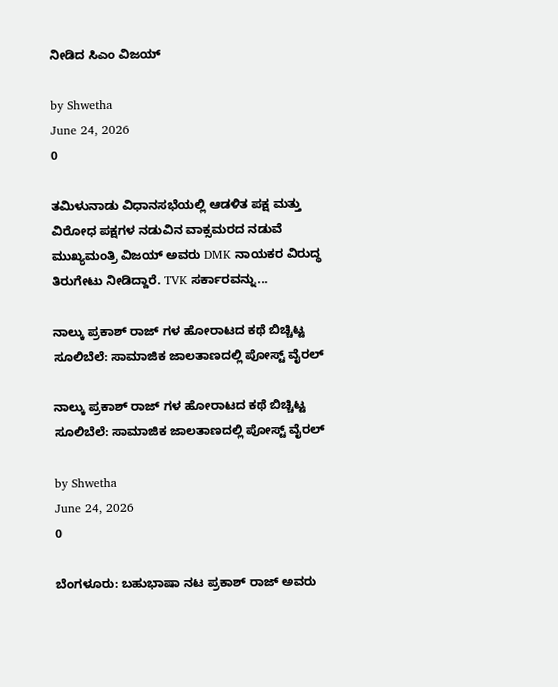ನೀಡಿದ ಸಿಎಂ ವಿಜಯ್

by Shwetha
June 24, 2026
0

ತಮಿಳುನಾಡು ವಿಧಾನಸಭೆಯಲ್ಲಿ ಆಡಳಿತ ಪಕ್ಷ ಮತ್ತು ವಿರೋಧ ಪಕ್ಷಗಳ ನಡುವಿನ ವಾಕ್ಸಮರದ ನಡುವೆ ಮುಖ್ಯಮಂತ್ರಿ ವಿಜಯ್ ಅವರು DMK ನಾಯಕರ ವಿರುದ್ಧ ತಿರುಗೇಟು ನೀಡಿದ್ದಾರೆ. TVK ಸರ್ಕಾರವನ್ನು...

ನಾಲ್ಕು ಪ್ರಕಾಶ್ ರಾಜ್ ಗಳ ಹೋರಾಟದ ಕಥೆ ಬಿಚ್ಚಿಟ್ಟ ಸೂಲಿಬೆಲೆ: ಸಾಮಾಜಿಕ ಜಾಲತಾಣದಲ್ಲಿ ಪೋಸ್ಟ್ ವೈರಲ್

ನಾಲ್ಕು ಪ್ರಕಾಶ್ ರಾಜ್ ಗಳ ಹೋರಾಟದ ಕಥೆ ಬಿಚ್ಚಿಟ್ಟ ಸೂಲಿಬೆಲೆ: ಸಾಮಾಜಿಕ ಜಾಲತಾಣದಲ್ಲಿ ಪೋಸ್ಟ್ ವೈರಲ್

by Shwetha
June 24, 2026
0

ಬೆಂಗಳೂರು: ಬಹುಭಾಷಾ ನಟ ಪ್ರಕಾಶ್ ರಾಜ್ ಅವರು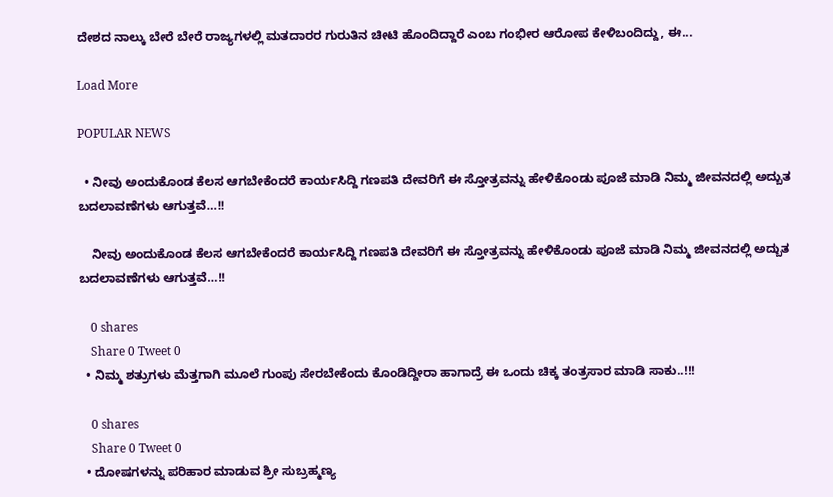ದೇಶದ ನಾಲ್ಕು ಬೇರೆ ಬೇರೆ ರಾಜ್ಯಗಳಲ್ಲಿ ಮತದಾರರ ಗುರುತಿನ ಚೀಟಿ ಹೊಂದಿದ್ದಾರೆ ಎಂಬ ಗಂಭೀರ ಆರೋಪ ಕೇಳಿಬಂದಿದ್ದು, ಈ...

Load More

POPULAR NEWS

  • ನೀವು ಅಂದುಕೊಂಡ ಕೆಲಸ ಆಗಬೇಕೆಂದರೆ ಕಾರ್ಯಸಿದ್ದಿ ಗಣಪತಿ ದೇವರಿಗೆ ಈ ಸ್ತೋತ್ರವನ್ನು ಹೇಳಿಕೊಂಡು ಪೂಜೆ ಮಾಡಿ ನಿಮ್ಮ ಜೀವನದಲ್ಲಿ ಅದ್ಬುತ ಬದಲಾವಣೆಗಳು ಆಗುತ್ತವೆ…!!

    ನೀವು ಅಂದುಕೊಂಡ ಕೆಲಸ ಆಗಬೇಕೆಂದರೆ ಕಾರ್ಯಸಿದ್ದಿ ಗಣಪತಿ ದೇವರಿಗೆ ಈ ಸ್ತೋತ್ರವನ್ನು ಹೇಳಿಕೊಂಡು ಪೂಜೆ ಮಾಡಿ ನಿಮ್ಮ ಜೀವನದಲ್ಲಿ ಅದ್ಬುತ ಬದಲಾವಣೆಗಳು ಆಗುತ್ತವೆ…!!

    0 shares
    Share 0 Tweet 0
  • ನಿಮ್ಮ ಶತ್ರುಗಳು ಮೆತ್ತಗಾಗಿ ಮೂಲೆ ಗುಂಪು ಸೇರಬೇಕೆಂದು ಕೊಂಡಿದ್ದೀರಾ ಹಾಗಾದ್ರೆ ಈ ಒಂದು ಚಿಕ್ಕ ತಂತ್ರಸಾರ ಮಾಡಿ ಸಾಕು..!!!

    0 shares
    Share 0 Tweet 0
  • ದೋಷಗಳನ್ನು ಪರಿಹಾರ ಮಾಡುವ ಶ್ರೀ ಸುಬ್ರಹ್ಮಣ್ಯ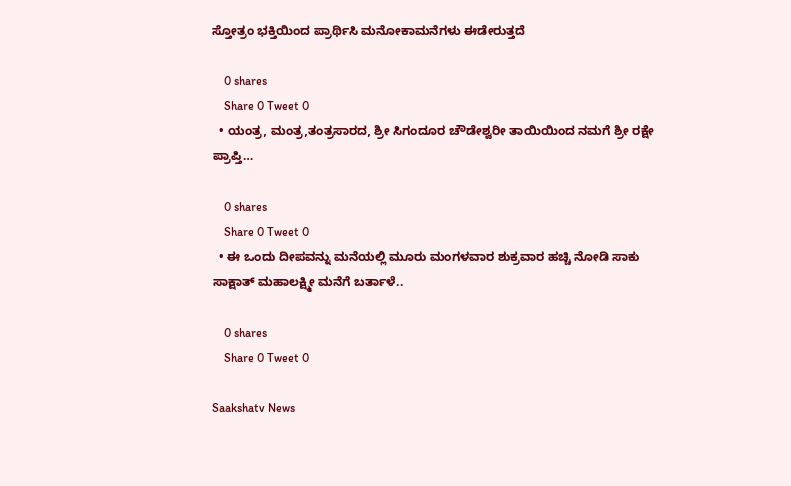ಸ್ತೋತ್ರಂ ಭಕ್ತಿಯಿಂದ ಪ್ರಾರ್ಥಿಸಿ ಮನೋಕಾಮನೆಗಳು ಈಡೇರುತ್ತದೆ

    0 shares
    Share 0 Tweet 0
  • ಯಂತ್ರ, ಮಂತ್ರ,ತಂತ್ರಸಾರದ, ಶ್ರೀ ಸಿಗಂದೂರ ಚೌಡೇಶ್ವರೀ ತಾಯಿಯಿಂದ ನಮಗೆ ಶ್ರೀ ರಕ್ಷೇ ಪ್ರಾಪ್ತಿ…

    0 shares
    Share 0 Tweet 0
  • ಈ ಒಂದು ದೀಪವನ್ನು ಮನೆಯಲ್ಲಿ ಮೂರು ಮಂಗಳವಾರ ಶುಕ್ರವಾರ ಹಚ್ಚಿ ನೋಡಿ ಸಾಕು ಸಾಕ್ಷಾತ್ ಮಹಾಲಕ್ಷ್ಮೀ ಮನೆಗೆ ಬರ್ತಾಳೆ..

    0 shares
    Share 0 Tweet 0

Saakshatv News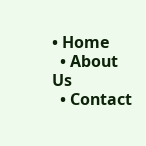• Home
  • About Us
  • Contact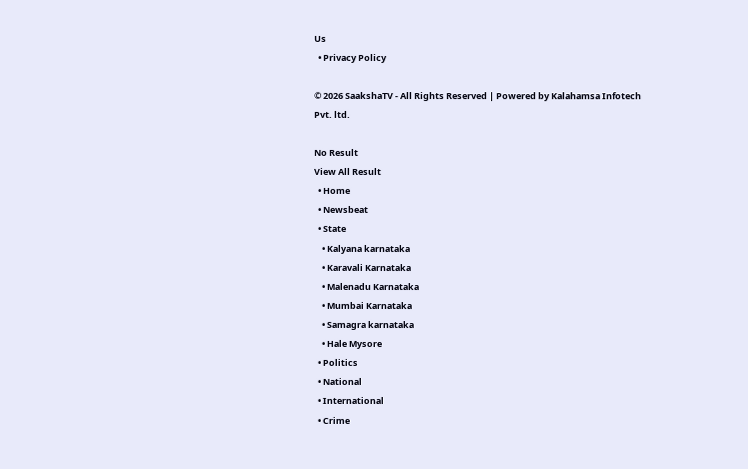Us
  • Privacy Policy

© 2026 SaakshaTV - All Rights Reserved | Powered by Kalahamsa Infotech Pvt. ltd.

No Result
View All Result
  • Home
  • Newsbeat
  • State
    • Kalyana karnataka
    • Karavali Karnataka
    • Malenadu Karnataka
    • Mumbai Karnataka
    • Samagra karnataka
    • Hale Mysore
  • Politics
  • National
  • International
  • Crime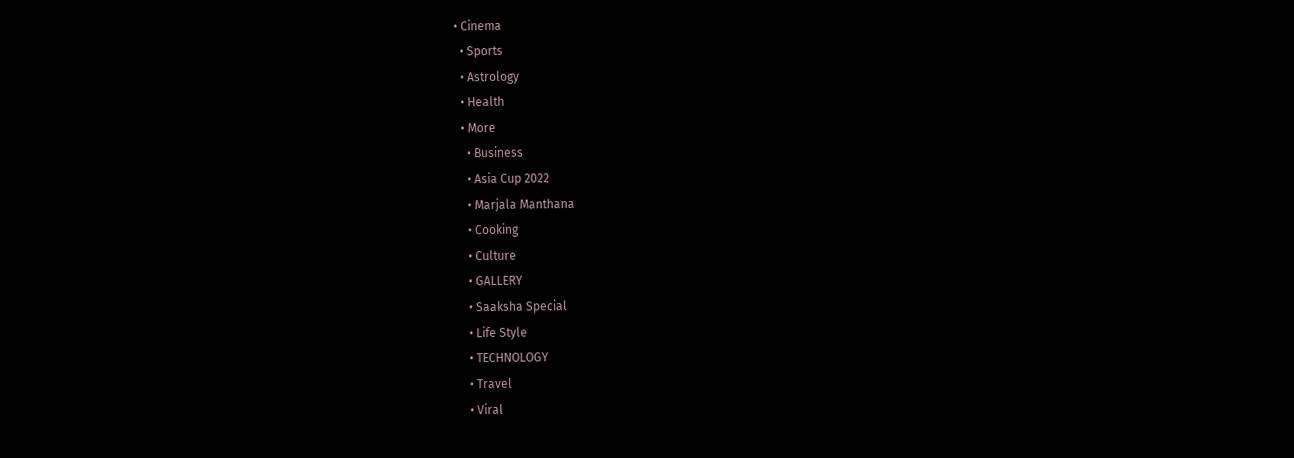• Cinema
  • Sports
  • Astrology
  • Health
  • More
    • Business
    • Asia Cup 2022
    • Marjala Manthana
    • Cooking
    • Culture
    • GALLERY
    • Saaksha Special
    • Life Style
    • TECHNOLOGY
    • Travel
    • Viral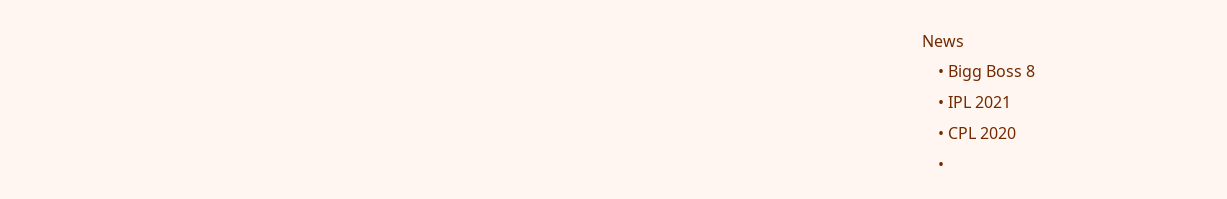News
    • Bigg Boss 8
    • IPL 2021
    • CPL 2020
    •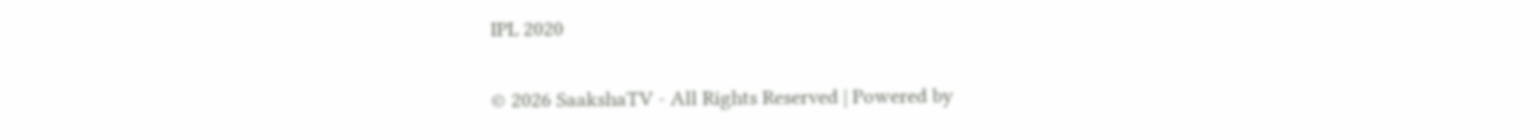IPL 2020

© 2026 SaakshaTV - All Rights Reserved | Powered by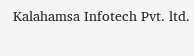Kalahamsa Infotech Pvt. ltd.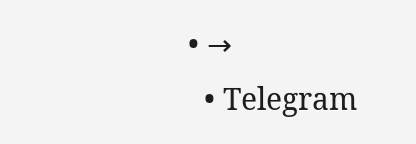• →
  • Telegram